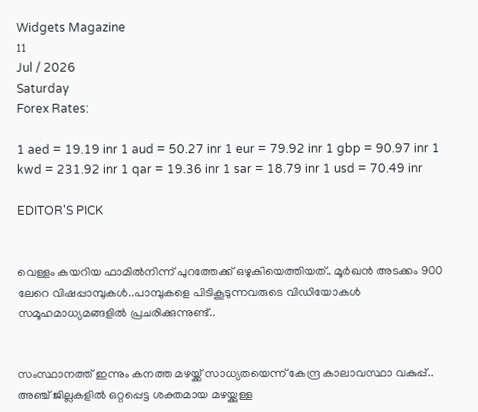Widgets Magazine
11
Jul / 2026
Saturday
Forex Rates:

1 aed = 19.19 inr 1 aud = 50.27 inr 1 eur = 79.92 inr 1 gbp = 90.97 inr 1 kwd = 231.92 inr 1 qar = 19.36 inr 1 sar = 18.79 inr 1 usd = 70.49 inr

EDITOR'S PICK


വെള്ളം കയറിയ ഫാമിൽ‌‌നിന്ന് പുറത്തേക്ക് ഒഴുകിയെത്തിയത്.. മൂർഖൻ അടക്കം 900 ലേറെ വിഷപ്പാമ്പുകൾ..പാമ്പുകളെ പിടികൂടുന്നവരുടെ വിഡിയോകൾ സമൂഹമാധ്യമങ്ങളിൽ പ്രചരിക്കുന്നുണ്ട്..


സംസ്ഥാനത്ത് ഇന്നും കനത്ത മഴയ്ക്ക് സാധ്യതയെന്ന് കേന്ദ്ര കാലാവസ്ഥാ വകുപ്പ്.. അഞ്ച് ജില്ലകളില്‍ ഒറ്റപ്പെട്ട ശക്തമായ മഴയ്ക്കുള്ള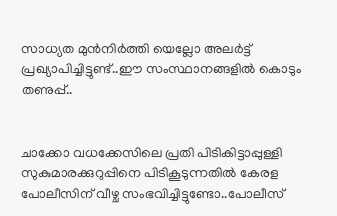സാധ്യത മുന്‍നിര്‍ത്തി യെല്ലോ അലര്‍ട്ട് പ്രഖ്യാപിച്ചിട്ടുണ്ട്..ഈ സംസ്ഥാനങ്ങളിൽ കൊടും തണുപ്പ്..


ചാക്കോ വധക്കേസിലെ പ്രതി പിടികിട്ടാപ്പുള്ളി സുകുമാരക്കുറുപ്പിനെ പിടികൂടുന്നതില്‍ കേരള പോലീസിന് വീഴ്ച സംഭവിച്ചിട്ടുണ്ടോ..പോലീസ്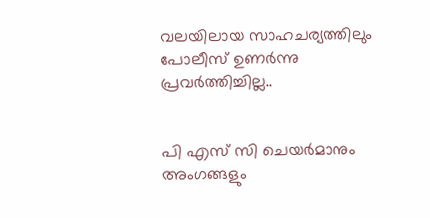വലയിലായ സാഹചര്യത്തിലും പോലീസ് ഉണര്‍ന്നു പ്രവര്‍ത്തിച്ചില്ല..


പി എസ് സി ചെയർമാനും അംഗങ്ങളും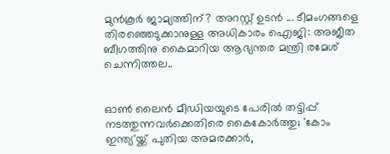മുൻകൂർ ജാമ്യത്തിന്? അറസ്റ്റ് ഉടൻ ... ടീമംഗങ്ങളെ തിരഞ്ഞെടുക്കാനുള്ള അധികാരം ഐജി: അജീത ബീഗത്തിനു കൈമാറിയ ആഭ്യന്തര മന്ത്രി രമേശ് ചെന്നിത്തല..


ഓൺ ലൈൻ മീഡിയയുടെ പേരിൽ തട്ടിപ്പ് നടത്തുന്നവർക്കെതിരെ കൈകോർത്തു; 'കോം ഇന്ത്യ'യ്ക്ക് പുതിയ അമരക്കാര്‍,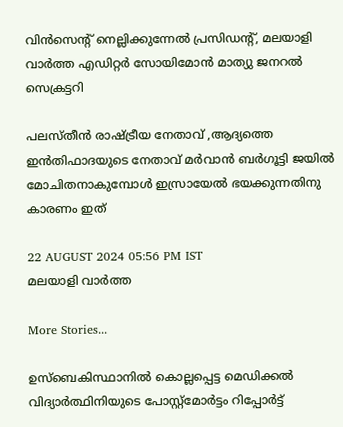വിൻസെന്റ് നെല്ലിക്കുന്നേൽ പ്രസിഡന്റ്, മലയാളി വാർത്ത എഡിറ്റർ സോയിമോൻ മാത്യു ജനറല്‍ സെക്രട്ടറി

പലസ്തീൻ രാഷ്ട്രീയ നേതാവ് ,ആദ്യത്തെ ഇൻതിഫാദയുടെ നേതാവ് മര്‍വാന്‍ ബര്‍ഗൂട്ടി ജയിൽ മോചിതനാകുമ്പോൾ ഇസ്രായേൽ ഭയക്കുന്നതിനു കാരണം ഇത്

22 AUGUST 2024 05:56 PM IST
മലയാളി വാര്‍ത്ത

More Stories...

ഉസ്‌ബെകിസ്ഥാനില്‍ കൊല്ലപ്പെട്ട മെഡിക്കല്‍ വിദ്യാര്‍ത്ഥിനിയുടെ പോസ്റ്റ്‌മോര്‍ട്ടം റിപ്പോര്‍ട്ട്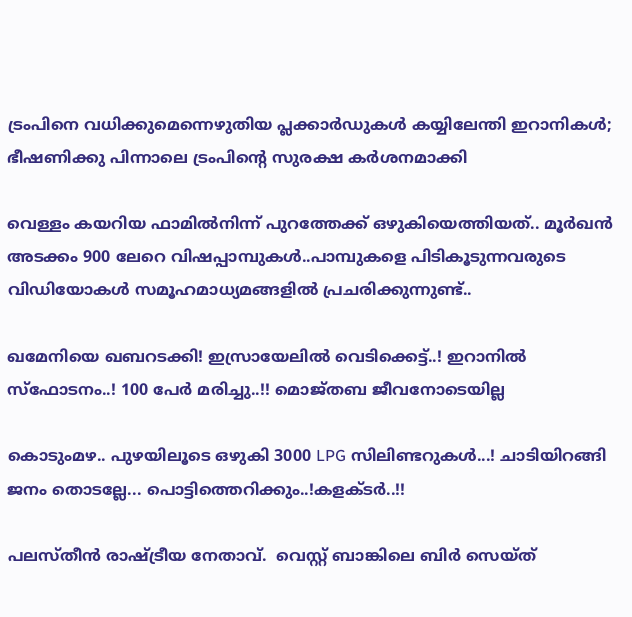ട്രംപിനെ വധിക്കുമെന്നെഴുതിയ പ്ലക്കാര്‍ഡുകള്‍ കയ്യിലേന്തി ഇറാനികൾ; ഭീഷണിക്കു പിന്നാലെ ട്രംപിന്റെ സുരക്ഷ കർശനമാക്കി

വെള്ളം കയറിയ ഫാമിൽ‌‌നിന്ന് പുറത്തേക്ക് ഒഴുകിയെത്തിയത്.. മൂർഖൻ അടക്കം 900 ലേറെ വിഷപ്പാമ്പുകൾ..പാമ്പുകളെ പിടികൂടുന്നവരുടെ വിഡിയോകൾ സമൂഹമാധ്യമങ്ങളിൽ പ്രചരിക്കുന്നുണ്ട്..

ഖമേനിയെ ഖബറടക്കി! ഇസ്രായേലിൽ വെടിക്കെട്ട്..! ഇറാനിൽ സ്ഫോടനം..! 100 പേർ മരിച്ചു..!! മൊജ്തബ ജീവനോടെയില്ല

കൊടുംമഴ.. പുഴയിലൂടെ ഒഴുകി 3000 LPG സിലിണ്ടറുകൾ...! ചാടിയിറങ്ങി ജനം തൊടല്ലേ... പൊട്ടിത്തെറിക്കും..!കളക്ടർ..!!

പലസ്തീൻ രാഷ്ട്രീയ നേതാവ്.  വെസ്റ്റ് ബാങ്കിലെ ബിർ സെയ്ത്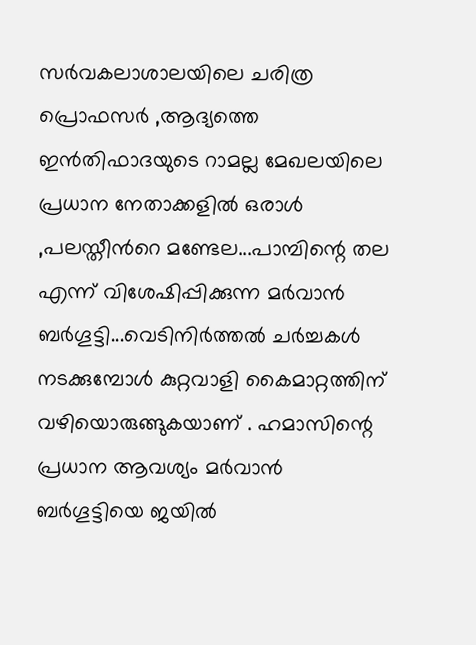സർവകലാശാലയിലെ ചരിത്ര പ്രൊഫസർ ,ആദ്യത്തെ ഇൻതിഫാദയുടെ റാമല്ല മേഖലയിലെ പ്രധാന നേതാക്കളിൽ ഒരാൾ ,പലസ്തീന്‍റെ മണ്ടേല...പാമ്പിന്റെ തല എന്ന് വിശേഷിപ്പിക്കുന്ന മര്‍വാന്‍ ബര്‍ഗൂട്ടി...വെടിനിർത്തൽ ചർച്ചകൾ നടക്കുമ്പോൾ കുറ്റവാളി കൈമാറ്റത്തിന് വഴിയൊരുങ്ങുകയാണ് . ഹമാസിന്റെ  പ്രധാന ആവശ്യം മര്‍വാന്‍ ബര്‍ഗൂട്ടിയെ ജയിൽ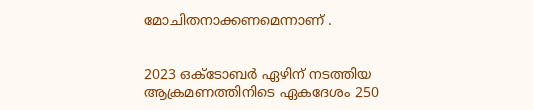മോചിതനാക്കണമെന്നാണ് .


2023 ഒക്ടോബര്‍ ഏഴിന് നടത്തിയ ആക്രമണത്തിനിടെ ഏകദേശം 250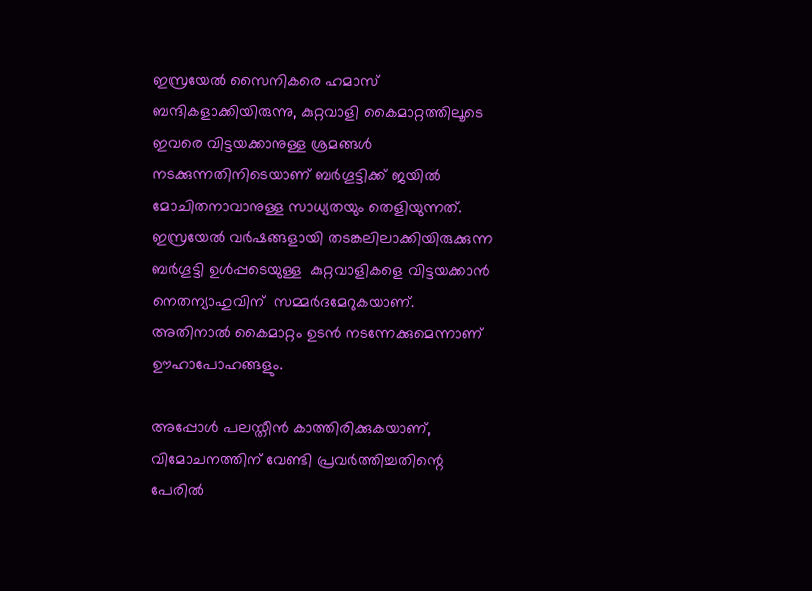ഇസ്രയേല്‍ സൈനികരെ ഹമാസ് ബന്ദികളാക്കിയിരുന്നു, കുറ്റവാളി കൈമാറ്റത്തിലൂടെ ഇവരെ വിട്ടയക്കാനുള്ള ശ്രമങ്ങള്‍ നടക്കുന്നതിനിടെയാണ് ബര്‍ഗൂട്ടിക്ക് ജയില്‍ മോചിതനാവാനുള്ള സാധ്യതയും തെളിയുന്നത്. ഇസ്രയേല്‍ വര്‍ഷങ്ങളായി തടങ്കലിലാക്കിയിരുക്കുന്ന ബര്‍ഗൂട്ടി ഉൾപ്പടെയുള്ള  കുറ്റവാളികളെ വിട്ടയക്കാന്‍ നെതന്യാഹുവിന്  സമ്മര്‍ദമേറുകയാണ്. അതിനാല്‍ കൈമാറ്റം ഉടന്‍ നടന്നേക്കുമെന്നാണ് ഊഹാപോഹങ്ങളും.

അപ്പോൾ പലസ്തീന്‍ കാത്തിരിക്കുകയാണ്, വിമോചനത്തിന് വേണ്ടി പ്രവര്‍ത്തിച്ചതിന്റെ പേരില്‍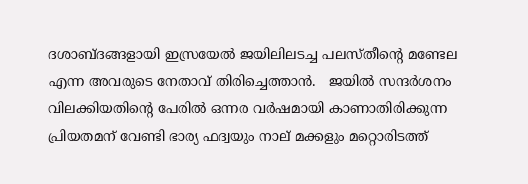ദശാബ്ദങ്ങളായി ഇസ്രയേല്‍ ജയിലിലടച്ച പലസ്തീന്‍റെ മണ്ടേല എന്ന അവരുടെ നേതാവ് തിരിച്ചെത്താന്‍.   ജയില്‍ സന്ദര്‍ശനം വിലക്കിയതിന്‍റെ പേരില്‍ ഒന്നര വര്‍ഷമായി കാണാതിരിക്കുന്ന പ്രിയതമന് വേണ്ടി ഭാര്യ ഫദ്വയും നാല് മക്കളും മറ്റൊരിടത്ത്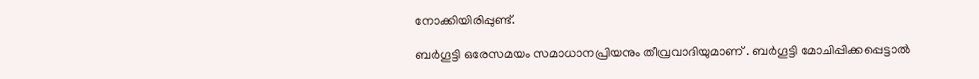നോക്കിയിരിപ്പുണ്ട്.

ബര്‍ഗൂട്ടി ഒരേസമയം സമാധാനപ്രിയനും തീവ്രവാദിയുമാണ് . ബര്‍ഗൂട്ടി മോചിപ്പിക്കപ്പെട്ടാല്‍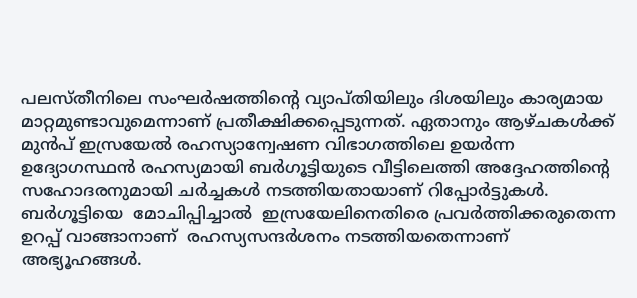പലസ്തീനിലെ സംഘര്‍ഷത്തിന്റെ വ്യാപ്തിയിലും ദിശയിലും കാര്യമായ മാറ്റമുണ്ടാവുമെന്നാണ് പ്രതീക്ഷിക്കപ്പെടുന്നത്. ഏതാനും ആഴ്ചകള്‍ക്ക് മുന്‍പ് ഇസ്രയേല്‍ രഹസ്യാന്വേഷണ വിഭാഗത്തിലെ ഉയര്‍ന്ന ഉദ്യോഗസ്ഥന്‍ രഹസ്യമായി ബര്‍ഗൂട്ടിയുടെ വീട്ടിലെത്തി അദ്ദേഹത്തിന്റെ സഹോദരനുമായി ചര്‍ച്ചകള്‍ നടത്തിയതായാണ് റിപ്പോര്‍ട്ടുകള്‍.  ബര്‍ഗൂട്ടിയെ  മോചിപ്പിച്ചാൽ  ഇസ്രയേലിനെതിരെ പ്രവർത്തിക്കരുതെന്ന ഉറപ്പ് വാങ്ങാനാണ്  രഹസ്യസന്ദര്‍ശനം നടത്തിയതെന്നാണ് അഭ്യൂഹങ്ങള്‍.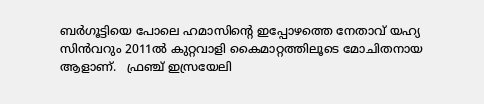ബര്‍ഗൂട്ടിയെ പോലെ ഹമാസിന്റെ ഇപ്പോഴത്തെ നേതാവ് യഹ്യ സിന്‍വറും 2011ല്‍ കുറ്റവാളി കൈമാറ്റത്തിലൂടെ മോചിതനായ ആളാണ്.   ഫ്രഞ്ച് ഇസ്രയേലി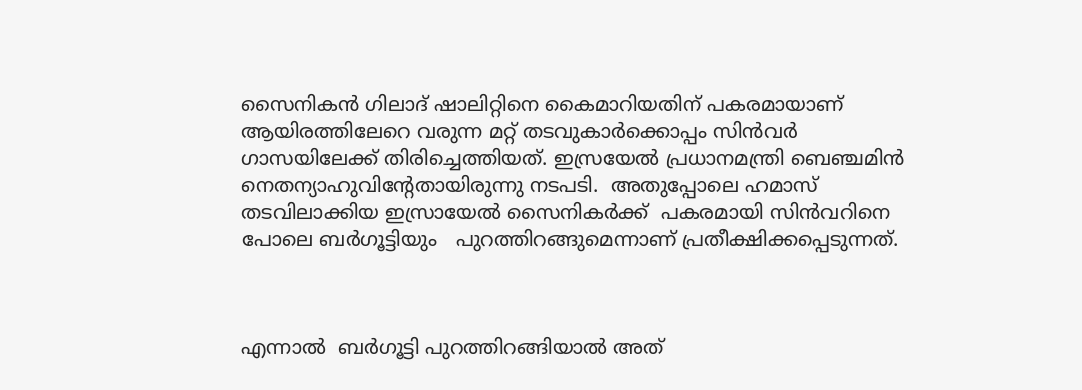സൈനികന്‍ ഗിലാദ് ഷാലിറ്റിനെ കൈമാറിയതിന് പകരമായാണ് ആയിരത്തിലേറെ വരുന്ന മറ്റ് തടവുകാര്‍ക്കൊപ്പം സിന്‍വര്‍ ഗാസയിലേക്ക് തിരിച്ചെത്തിയത്. ഇസ്രയേല്‍ പ്രധാനമന്ത്രി ബെഞ്ചമിന്‍ നെതന്യാഹുവിന്റേതായിരുന്നു നടപടി.  അതുപ്പോലെ ഹമാസ് തടവിലാക്കിയ ഇസ്രായേൽ സൈനികർക്ക്  പകരമായി സിന്‍വറിനെ പോലെ ബര്‍ഗൂട്ടിയും   പുറത്തിറങ്ങുമെന്നാണ് പ്രതീക്ഷിക്കപ്പെടുന്നത്.



എന്നാല്‍  ബര്‍ഗൂട്ടി പുറത്തിറങ്ങിയാല്‍ അത്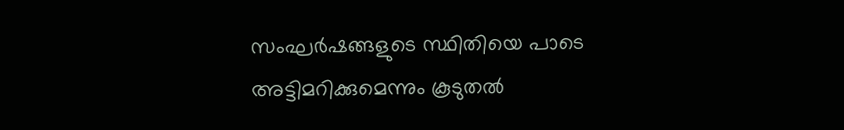സംഘര്‍ഷങ്ങളുടെ സ്ഥിതിയെ പാടെ അട്ടിമറിക്കുമെന്നും കൂടുതല്‍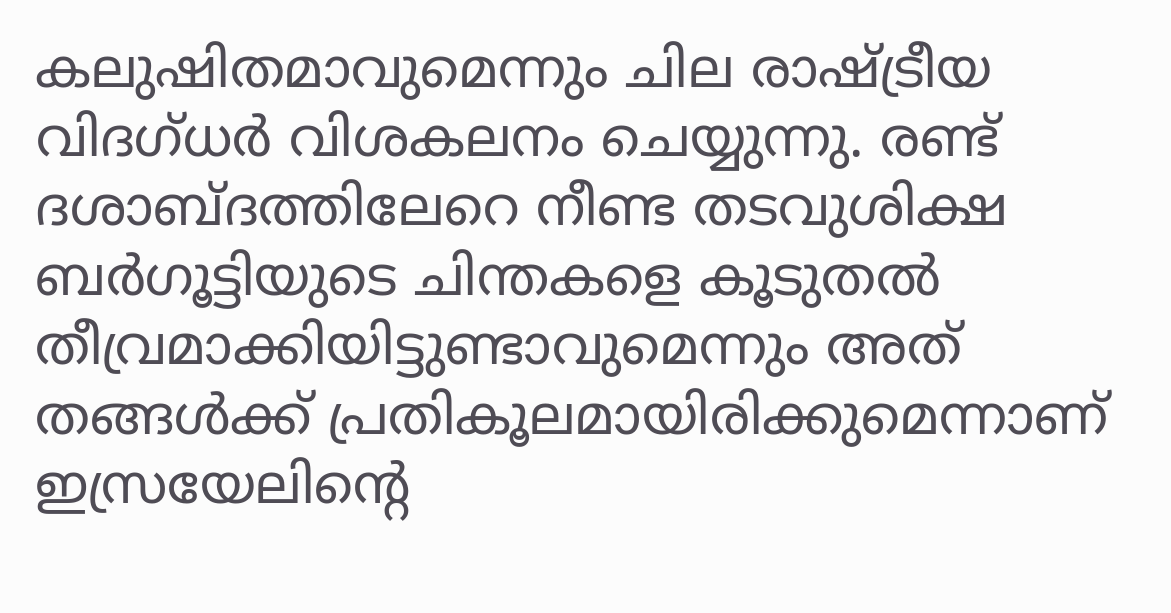കലുഷിതമാവുമെന്നും ചില രാഷ്ട്രീയ വിദഗ്ധര്‍ വിശകലനം ചെയ്യുന്നു. രണ്ട് ദശാബ്ദത്തിലേറെ നീണ്ട തടവുശിക്ഷ ബര്‍ഗൂട്ടിയുടെ ചിന്തകളെ കൂടുതല്‍ തീവ്രമാക്കിയിട്ടുണ്ടാവുമെന്നും അത് തങ്ങള്‍ക്ക് പ്രതികൂലമായിരിക്കുമെന്നാണ് ഇസ്രയേലിന്റെ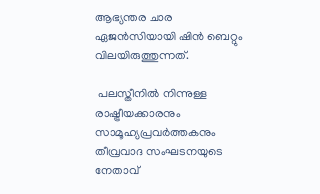ആഭ്യന്തര ചാര ഏജന്‍സിയായി ഷിന്‍ ബെറ്റും വിലയിരുത്തുന്നത്.

 പലസ്തീനില്‍ നിന്നുള്ള രാഷ്ട്രീയക്കാരനും സാമൂഹ്യപ്രവര്‍ത്തകനും തീവ്രവാദ സംഘടനയുടെ നേതാവ്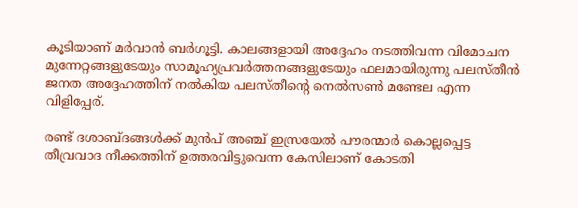കൂടിയാണ് മര്‍വാന്‍ ബര്‍ഗൂട്ടി. കാലങ്ങളായി അദ്ദേഹം നടത്തിവന്ന വിമോചന മുന്നേറ്റങ്ങളുടേയും സാമൂഹ്യപ്രവര്‍ത്തനങ്ങളുടേയും ഫലമായിരുന്നു പലസ്തീന്‍ ജനത അദ്ദേഹത്തിന് നല്‍കിയ പലസ്തീന്റെ നെല്‍സണ്‍ മണ്ടേല എന്ന വിളിപ്പേര്.

രണ്ട് ദശാബ്ദങ്ങള്‍ക്ക് മുന്‍പ് അഞ്ച് ഇസ്രയേല്‍ പൗരന്മാര്‍ കൊല്ലപ്പെട്ട തീവ്രവാദ നീക്കത്തിന് ഉത്തരവിട്ടുവെന്ന കേസിലാണ് കോടതി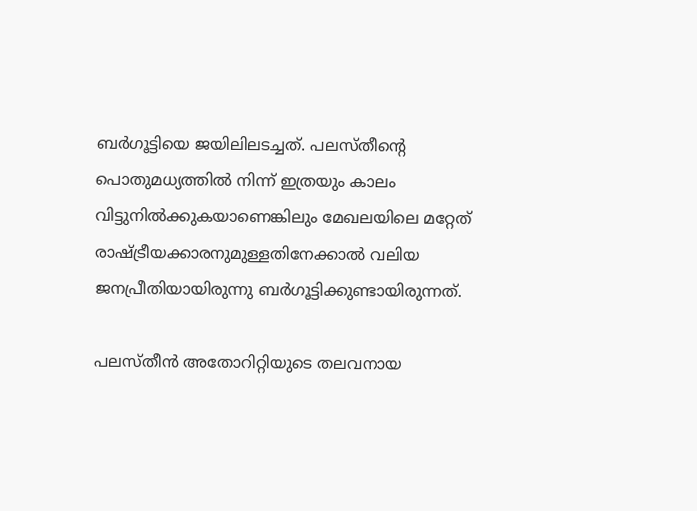ബര്‍ഗൂട്ടിയെ ജയിലിലടച്ചത്. പലസ്തീന്റെ പൊതുമധ്യത്തില്‍ നിന്ന് ഇത്രയും കാലം വിട്ടുനില്‍ക്കുകയാണെങ്കിലും മേഖലയിലെ മറ്റേത് രാഷ്ട്രീയക്കാരനുമുള്ളതിനേക്കാല്‍ വലിയ ജനപ്രീതിയായിരുന്നു ബര്‍ഗൂട്ടിക്കുണ്ടായിരുന്നത്.

പലസ്തീന്‍ അതോറിറ്റിയുടെ തലവനായ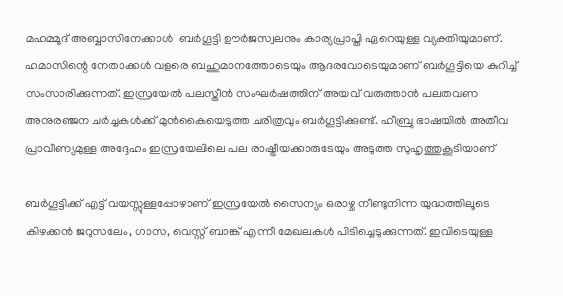മഹമ്മൂദ് അബ്ബാസിനേക്കാൾ  ബര്‍ഗൂട്ടി ഊര്‍ജസ്വലനും കാര്യപ്രാപ്തി ഏറെയുള്ള വ്യക്തിയുമാണ്. ഹമാസിന്റെ നേതാക്കള്‍ വളരെ ബഹുമാനത്തോടെയും ആദരവോടെയുമാണ് ബര്‍ഗൂട്ടിയെ കുറിച്ച് സംസാരിക്കുന്നത്. ഇസ്രയേല്‍ പലസ്തീന്‍ സംഘര്‍ഷത്തിന് അയവ് വരുത്താന്‍ പലതവണ അനുരഞ്ജന ചര്‍ച്ചകള്‍ക്ക് മുന്‍കൈയെടുത്ത ചരിത്രവും ബര്‍ഗൂട്ടിക്കുണ്ട്. ഹീബ്രു ഭാഷയില്‍ അതീവ പ്രാവീണ്യമുള്ള അദ്ദേഹം ഇസ്രയേലിലെ പല രാഷ്ട്രീയക്കാരുടേയും അടുത്ത സുഹൃത്തുകൂടിയാണ്

ബര്‍ഗൂട്ടിക്ക് എട്ട് വയസ്സുള്ളപ്പോഴാണ് ഇസ്രയേല്‍ സൈന്യം ഒരാഴ്ച നീണ്ടുനിന്ന യുദ്ധത്തിലൂടെ കിഴക്കന്‍ ജറുസലേം, ഗാസ, വെസ്റ്റ് ബാങ്ക് എന്നീ മേഖലകള്‍ പിടിച്ചെടുക്കുന്നത്. ഇവിടെയുള്ള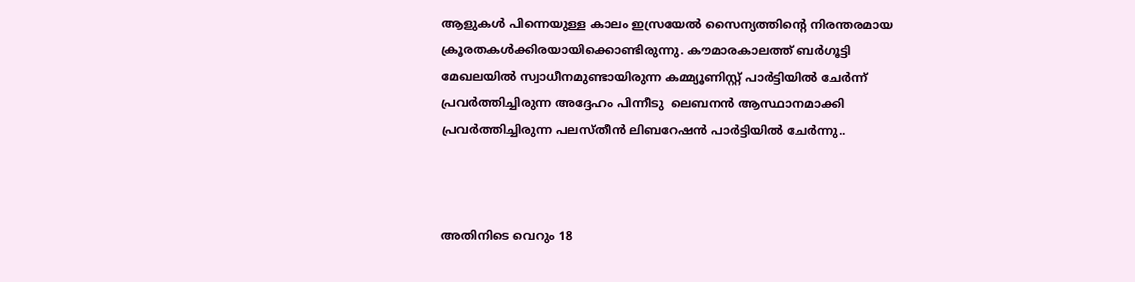ആളുകള്‍ പിന്നെയുള്ള കാലം ഇസ്രയേല്‍ സൈന്യത്തിന്റെ നിരന്തരമായ ക്രൂരതകള്‍ക്കിരയായിക്കൊണ്ടിരുന്നു. കൗമാരകാലത്ത് ബര്‍ഗൂട്ടി മേഖലയില്‍ സ്വാധീനമുണ്ടായിരുന്ന കമ്മ്യൂണിസ്റ്റ് പാര്‍ട്ടിയില്‍ ചേര്‍ന്ന് പ്രവര്‍ത്തിച്ചിരുന്ന അദ്ദേഹം പിന്നീടു  ലെബനന്‍ ആസ്ഥാനമാക്കി പ്രവര്‍ത്തിച്ചിരുന്ന പലസ്തീന്‍ ലിബറേഷന്‍ പാര്‍ട്ടിയിൽ ചേർന്നു..



അതിനിടെ വെറും 18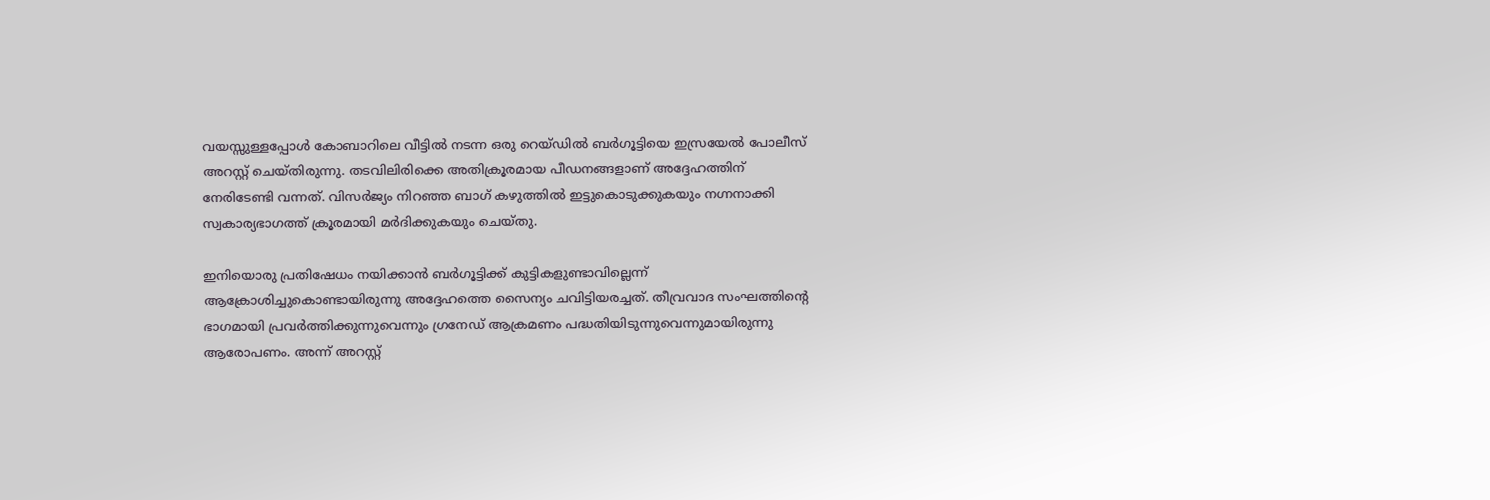വയസ്സുള്ളപ്പോള്‍ കോബാറിലെ വീട്ടില്‍ നടന്ന ഒരു റെയ്ഡില്‍ ബര്‍ഗൂട്ടിയെ ഇസ്രയേല്‍ പോലീസ് അറസ്റ്റ് ചെയ്തിരുന്നു. തടവിലിരിക്കെ അതിക്രൂരമായ പീഡനങ്ങളാണ് അദ്ദേഹത്തിന് നേരിടേണ്ടി വന്നത്. വിസര്‍ജ്യം നിറഞ്ഞ ബാഗ് കഴുത്തിൽ ഇട്ടുകൊടുക്കുകയും നഗ്നനാക്കി സ്വകാര്യഭാഗത്ത് ക്രൂരമായി മര്‍ദിക്കുകയും ചെയ്തു.

ഇനിയൊരു പ്രതിഷേധം നയിക്കാന്‍ ബര്‍ഗൂട്ടിക്ക് കുട്ടികളുണ്ടാവില്ലെന്ന് ആക്രോശിച്ചുകൊണ്ടായിരുന്നു അദ്ദേഹത്തെ സൈന്യം ചവിട്ടിയരച്ചത്. തീവ്രവാദ സംഘത്തിന്റെ ഭാഗമായി പ്രവര്‍ത്തിക്കുന്നുവെന്നും ഗ്രനേഡ് ആക്രമണം പദ്ധതിയിടുന്നുവെന്നുമായിരുന്നു ആരോപണം. അന്ന് അറസ്റ്റ്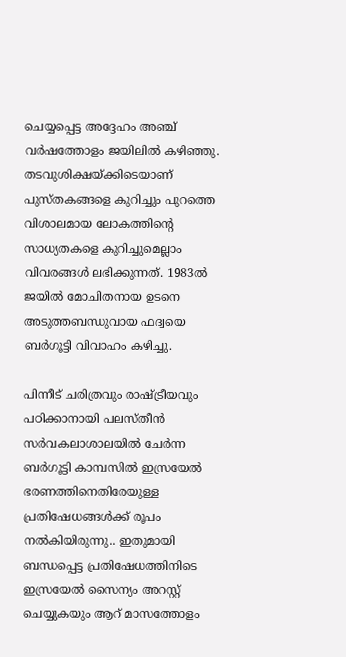ചെയ്യപ്പെട്ട അദ്ദേഹം അഞ്ച് വര്‍ഷത്തോളം ജയിലില്‍ കഴിഞ്ഞു. തടവുശിക്ഷയ്ക്കിടെയാണ് പുസ്തകങ്ങളെ കുറിച്ചും പുറത്തെ വിശാലമായ ലോകത്തിന്റെ സാധ്യതകളെ കുറിച്ചുമെല്ലാം വിവരങ്ങള്‍ ലഭിക്കുന്നത്. 1983ല്‍ ജയില്‍ മോചിതനായ ഉടനെ അടുത്തബന്ധുവായ ഫദ്വയെ ബര്‍ഗൂട്ടി വിവാഹം കഴിച്ചു.

പിന്നീട് ചരിത്രവും രാഷ്ട്രീയവും പഠിക്കാനായി പലസ്തീന്‍ സര്‍വകലാശാലയില്‍ ചേർന്ന  ബര്‍ഗൂട്ടി കാമ്പസില്‍ ഇസ്രയേല്‍ ഭരണത്തിനെതിരേയുള്ള പ്രതിഷേധങ്ങള്‍ക്ക് രൂപം നല്‍കിയിരുന്നു.. ഇതുമായി ബന്ധപ്പെട്ട പ്രതിഷേധത്തിനിടെ ഇസ്രയേല്‍ സൈന്യം അറസ്റ്റ് ചെയ്യുകയും ആറ് മാസത്തോളം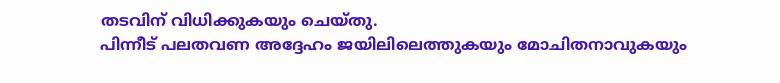തടവിന് വിധിക്കുകയും ചെയ്തു.
പിന്നീട് പലതവണ അദ്ദേഹം ജയിലിലെത്തുകയും മോചിതനാവുകയും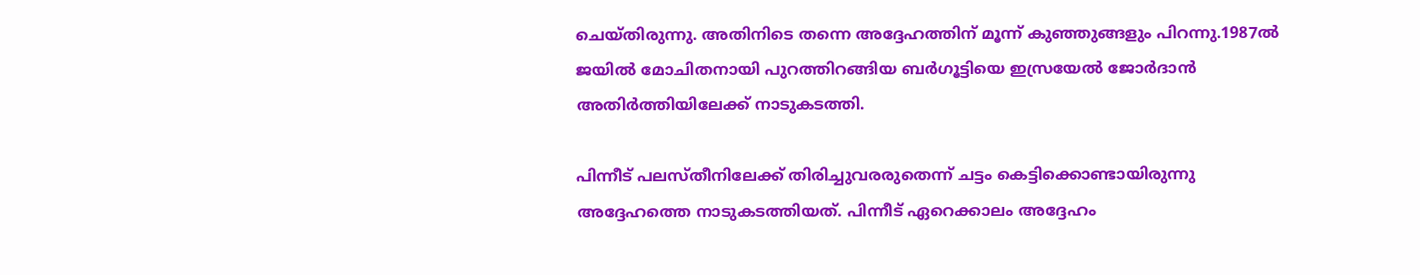ചെയ്തിരുന്നു. അതിനിടെ തന്നെ അദ്ദേഹത്തിന് മൂന്ന് കുഞ്ഞുങ്ങളും പിറന്നു.1987ല്‍  ജയില്‍ മോചിതനായി പുറത്തിറങ്ങിയ ബര്‍ഗൂട്ടിയെ ഇസ്രയേല്‍ ജോര്‍ദാന്‍ അതിര്‍ത്തിയിലേക്ക് നാടുകടത്തി.

പിന്നീട് പലസ്തീനിലേക്ക് തിരിച്ചുവരരുതെന്ന് ചട്ടം കെട്ടിക്കൊണ്ടായിരുന്നു അദ്ദേഹത്തെ നാടുകടത്തിയത്. പിന്നീട് ഏറെക്കാലം അദ്ദേഹം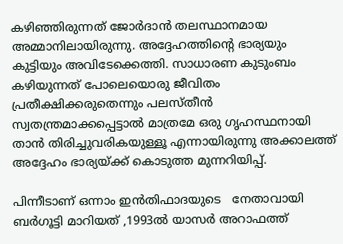കഴിഞ്ഞിരുന്നത് ജോര്‍ദാന്‍ തലസ്ഥാനമായ അമ്മാനിലായിരുന്നു. അദ്ദേഹത്തിന്റെ ഭാര്യയും കുട്ടിയും അവിടേക്കെത്തി. സാധാരണ കുടുംബം കഴിയുന്നത് പോലെയൊരു ജീവിതം പ്രതീക്ഷിക്കരുതെന്നും പലസ്തീന്‍ സ്വതന്ത്രമാക്കപ്പെട്ടാല്‍ മാത്രമേ ഒരു ഗൃഹസ്ഥനായി താന്‍ തിരിച്ചുവരികയുള്ളൂ എന്നായിരുന്നു അക്കാലത്ത് അദ്ദേഹം ഭാര്യയ്ക്ക് കൊടുത്ത മുന്നറിയിപ്പ്.

പിന്നീടാണ് ഒന്നാം ഇന്‍തിഫാദയുടെ   നേതാവായി ബര്‍ഗൂട്ടി മാറിയത് ,1993ല്‍ യാസര്‍ അറാഫത്ത്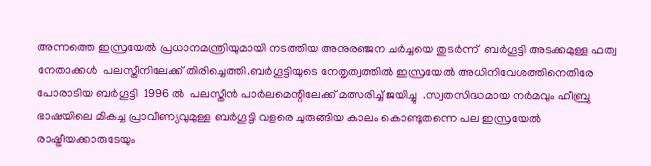അന്നത്തെ ഇസ്രയേല്‍ പ്രധാനമന്ത്രിയുമായി നടത്തിയ അനുരഞ്ജന ചര്‍ച്ചയെ തുടർന്ന്  ബര്‍ഗൂട്ടി അടക്കമുള്ള ഫത്വ നേതാക്കള്‍  പലസ്തീനിലേക്ക് തിരിച്ചെത്തി.ബര്‍ഗൂട്ടിയുടെ നേതൃത്വത്തില്‍ ഇസ്രയേല്‍ അധിനിവേശത്തിനെതിരേ പോരാടിയ ബര്‍ഗൂട്ടി  1996 ൽ  പലസ്തീന്‍ പാര്‍ലമെന്റിലേക്ക് മത്സരിച്ച് ജയിച്ചു  .സ്വതസിദ്ധമായ നര്‍മവും ഹീബ്രു ഭാഷയിലെ മികച്ച പ്രാവീണ്യവുമുള്ള ബര്‍ഗൂട്ടി വളരെ ചുരുങ്ങിയ കാലം കൊണ്ടുതന്നെ പല ഇസ്രയേല്‍ രാഷ്ട്രീയക്കാരുടേയും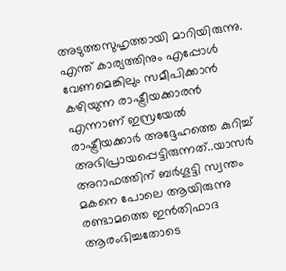അടുത്തസുഹൃത്തായി മാറിയിരുന്നു. എന്ത് കാര്യത്തിനും എപ്പോള്‍ വേണമെങ്കിലും സമീപിക്കാന്‍ കഴിയുന്ന രാഷ്ട്രീയക്കാരന്‍ എന്നാണ് ഇസ്രയേല്‍ രാഷ്ട്രീയക്കാര്‍ അദ്ദേഹത്തെ കുറിച്ച് അഭിപ്രായപ്പെട്ടിരുന്നത്..യാസര്‍ അറാഫത്തിന് ബര്‍ഗൂട്ടി സ്വന്തം മകനെ പോലെ ആയിരുന്നു
രണ്ടാമത്തെ ഇന്‍തിഫാദ ആരംഭിച്ചതോടെ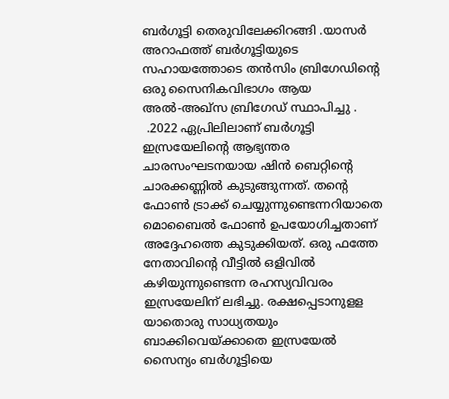ബര്‍ഗൂട്ടി തെരുവിലേക്കിറങ്ങി .യാസര്‍ അറാഫത്ത് ബര്‍ഗൂട്ടിയുടെ സഹായത്തോടെ തന്‍സിം ബ്രിഗേഡിന്റെ ഒരു സൈനികവിഭാഗം ആയ അല്‍-അഖ്‌സ ബ്രിഗേഡ് സ്ഥാപിച്ചു .
 .2022 ഏപ്രിലിലാണ് ബര്‍ഗൂട്ടി ഇസ്രയേലിന്റെ ആഭ്യന്തര ചാരസംഘടനയായ ഷിന്‍ ബെറ്റിന്റെ ചാരക്കണ്ണില്‍ കുടുങ്ങുന്നത്. തന്റെ ഫോണ്‍ ട്രാക്ക് ചെയ്യുന്നുണ്ടെന്നറിയാതെ മൊബൈല്‍ ഫോണ്‍ ഉപയോഗിച്ചതാണ് അദ്ദേഹത്തെ കുടുക്കിയത്. ഒരു ഫത്തേ നേതാവിന്റെ വീട്ടില്‍ ഒളിവില്‍ കഴിയുന്നുണ്ടെന്ന രഹസ്യവിവരം ഇസ്രയേലിന് ലഭിച്ചു. രക്ഷപ്പെടാനുളള യാതൊരു സാധ്യതയും ബാക്കിവെയ്ക്കാതെ ഇസ്രയേല്‍ സൈന്യം ബര്‍ഗൂട്ടിയെ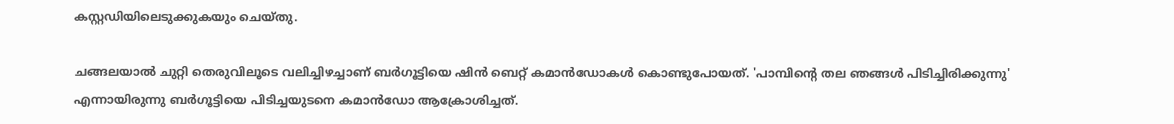കസ്റ്റഡിയിലെടുക്കുകയും ചെയ്തു.

ചങ്ങലയാല്‍ ചുറ്റി തെരുവിലൂടെ വലിച്ചിഴച്ചാണ് ബര്‍ഗൂട്ടിയെ ഷിന്‍ ബെറ്റ് കമാന്‍ഡോകള്‍ കൊണ്ടുപോയത്. 'പാമ്പിന്റെ തല ഞങ്ങള്‍ പിടിച്ചിരിക്കുന്നു' എന്നായിരുന്നു ബര്‍ഗൂട്ടിയെ പിടിച്ചയുടനെ കമാന്‍ഡോ ആക്രോശിച്ചത്.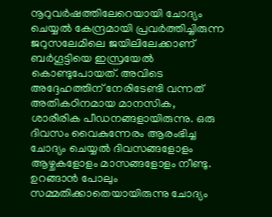നൂറുവര്‍ഷത്തിലേറെയായി ചോദ്യം ചെയ്യല്‍ കേന്ദ്രമായി പ്രവര്‍ത്തിച്ചിരുന്ന ജറുസലേമിലെ ജയിലിലേക്കാണ് ബര്‍ഗൂട്ടിയെ ഇസ്രയേല്‍ കൊണ്ടുപോയത്. അവിടെ അദ്ദേഹത്തിന് നേരിടേണ്ടി വന്നത് അതികഠിനമായ മാനസിക, ശാരീരിക പീഡനങ്ങളായിരുന്നു. ഒരു ദിവസം വൈകുന്നേരം ആരംഭിച്ച ചോദ്യം ചെയ്യല്‍ ദിവസങ്ങളോളം ആഴ്ചകളോളം മാസങ്ങളോളം നീണ്ടു. ഉറങ്ങാന്‍ പോലും സമ്മതിക്കാതെയായിരുന്നു ചോദ്യം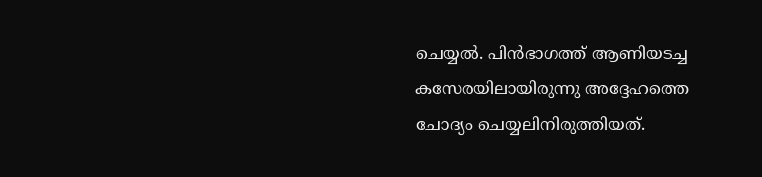ചെയ്യല്‍. പിന്‍ഭാഗത്ത് ആണിയടച്ച കസേരയിലായിരുന്നു അദ്ദേഹത്തെ ചോദ്യം ചെയ്യലിനിരുത്തിയത്.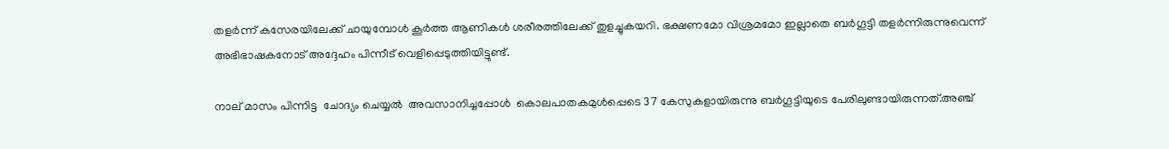തളര്‍ന്ന് കസേരയിലേക്ക് ചായുമ്പോള്‍ കൂര്‍ത്ത ആണികള്‍ ശരീരത്തിലേക്ക് തുളച്ചുകയറി. ഭക്ഷണമോ വിശ്രമമോ ഇല്ലാതെ ബര്‍ഗൂട്ടി തളര്‍ന്നിരുന്നുവെന്ന് അഭിഭാഷകനോട് അദ്ദേഹം പിന്നീട് വെളിപ്പെടുത്തിയിട്ടുണ്ട്.

നാല് മാസം പിന്നിട്ട  ചോദ്യം ചെയ്യല്‍  അവസാനിച്ചപ്പോൾ  കൊലപാതകമുള്‍പ്പെടെ 37 കേസുകളായിരുന്നു ബര്‍ഗൂട്ടിയുടെ പേരിലുണ്ടായിരുന്നത്.അഞ്ച്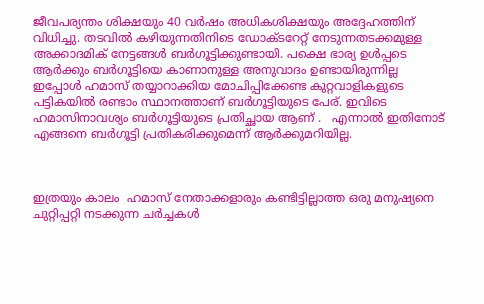ജീവപര്യന്തം ശിക്ഷയും 40 വര്‍ഷം അധികശിക്ഷയും അദ്ദേഹത്തിന് വിധിച്ചു. തടവില്‍ കഴിയുന്നതിനിടെ ഡോക്ടറേറ്റ് നേടുന്നതടക്കമുള്ള അക്കാദമിക് നേട്ടങ്ങള്‍ ബര്‍ഗൂട്ടിക്കുണ്ടായി. പക്ഷെ ഭാര്യ ഉൾപ്പടെ ആർക്കും ബർഗൂട്ടിയെ കാണാനുള്ള അനുവാദം ഉണ്ടായിരുന്നില്ല
ഇപ്പോൾ ഹമാസ് തയ്യാറാക്കിയ മോചിപ്പിക്കേണ്ട കുറ്റവാളികളുടെ പട്ടികയില്‍ രണ്ടാം സ്ഥാനത്താണ് ബര്‍ഗൂട്ടിയുടെ പേര്. ഇവിടെ ഹമാസിനാവശ്യം ബർഗൂട്ടിയുടെ പ്രതിച്ഛായ ആണ് .   എന്നാല്‍ ഇതിനോട് എങ്ങനെ ബര്‍ഗൂട്ടി പ്രതികരിക്കുമെന്ന് ആര്‍ക്കുമറിയില്ല.



ഇത്രയും കാലം  ഹമാസ് നേതാക്കളാരും കണ്ടിട്ടില്ലാത്ത ഒരു മനുഷ്യനെ ചുറ്റിപ്പറ്റി നടക്കുന്ന ചർച്ചകൾ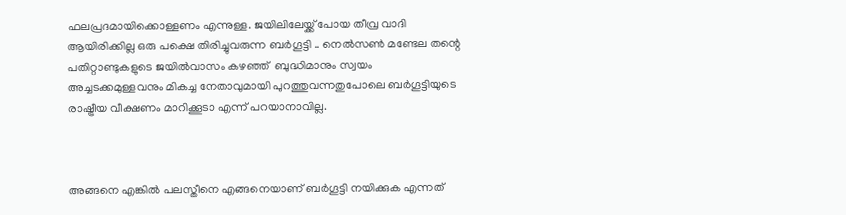ഫലപ്രദമായിക്കൊള്ളണം എന്നുള്ള. ജയിലിലേയ്ക്ക് പോയ തീവ്ര വാദി ആയിരിക്കില്ല ഒരു പക്ഷെ തിരിച്ചുവരുന്ന ബര്‍ഗൂട്ടി .. നെല്‍സണ്‍ മണ്ടേല തന്റെ പതിറ്റാണ്ടുകളുടെ ജയില്‍വാസം കഴഞ്ഞ്  ബുദ്ധിമാനും സ്വയം അച്ചടക്കമുള്ളവനും മികച്ച നേതാവുമായി പുറത്തുവന്നതുപോലെ ബര്‍ഗൂട്ടിയുടെ രാഷ്ട്രീയ വീക്ഷണം മാറിക്കൂടാ എന്ന് പറയാനാവില്ല.



അങ്ങനെ എങ്കിൽ പലസ്തീനെ എങ്ങനെയാണ് ബര്‍ഗൂട്ടി നയിക്കുക എന്നത്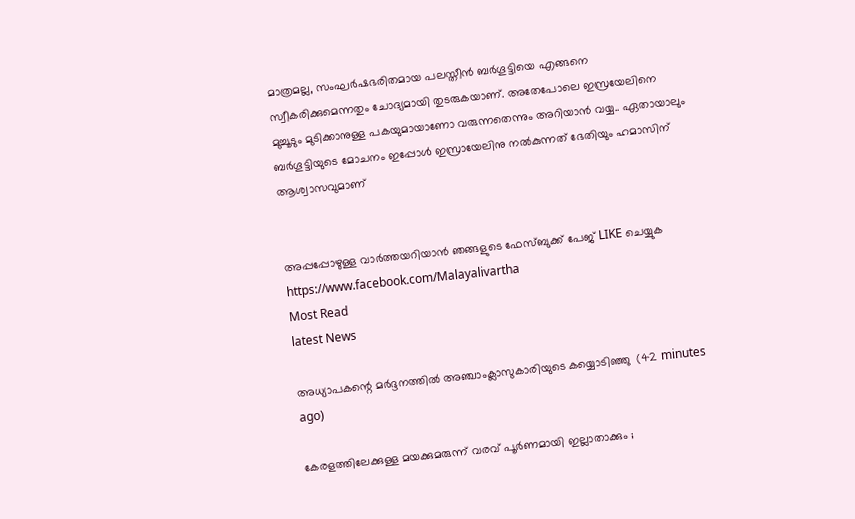മാത്രമല്ല, സംഘര്‍ഷഭരിതമായ പലസ്തീന്‍ ബര്‍ഗൂട്ടിയെ എങ്ങനെ സ്വീകരിക്കുമെന്നതും ചോദ്യമായി തുടരുകയാണ്. അതേപോലെ ഇസ്രയേലിനെ മുച്ചൂടും മുടിക്കാനുള്ള പകയുമായാണോ വരുന്നതെന്നും അറിയാൻ വയ്യ.. ഏതായാലും ബർഗൂട്ടിയുടെ മോചനം ഇപ്പോൾ ഇസ്രായേലിനു നൽകുന്നത് ഭേതിയും ഹമാസിന് ആശ്വാസവുമാണ്


അപ്പപ്പോഴുള്ള വാര്‍ത്തയറിയാന്‍ ഞങ്ങളുടെ ഫേസ്‌ബുക്ക്‌ പേജ് LIKE ചെയ്യുക
https://www.facebook.com/Malayalivartha
Most Read
latest News

അധ്യാപകന്റെ മര്‍ദ്ദനത്തില്‍ അഞ്ചാംക്ലാസുകാരിയുടെ കയ്യൊടിഞ്ഞു  (42 minutes ago)

കേരളത്തിലേക്കുള്ള മയക്കുമരുന്ന് വരവ് പൂര്‍ണമായി ഇല്ലാതാക്കും ;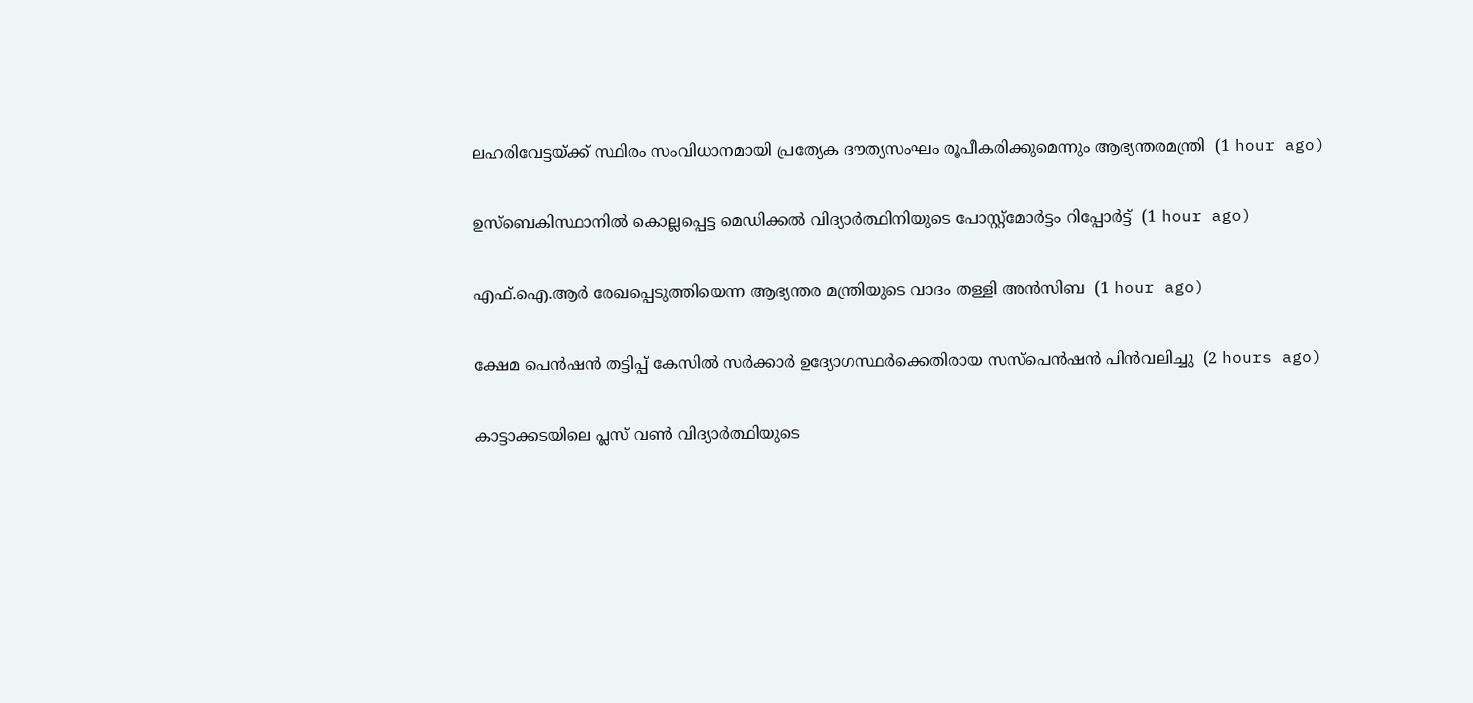ലഹരിവേട്ടയ്ക്ക് സ്ഥിരം സംവിധാനമായി പ്രത്യേക ദൗത്യസംഘം രൂപീകരിക്കുമെന്നും ആഭ്യന്തരമന്ത്രി  (1 hour ago)

ഉസ്‌ബെകിസ്ഥാനില്‍ കൊല്ലപ്പെട്ട മെഡിക്കല്‍ വിദ്യാര്‍ത്ഥിനിയുടെ പോസ്റ്റ്‌മോര്‍ട്ടം റിപ്പോര്‍ട്ട്  (1 hour ago)

എഫ്.ഐ.ആര്‍ രേഖപ്പെടുത്തിയെന്ന ആഭ്യന്തര മന്ത്രിയുടെ വാദം തള്ളി അന്‍സിബ  (1 hour ago)

ക്ഷേമ പെന്‍ഷന്‍ തട്ടിപ്പ് കേസില്‍ സര്‍ക്കാര്‍ ഉദ്യോഗസ്ഥര്‍ക്കെതിരായ സസ്‌പെന്‍ഷന്‍ പിന്‍വലിച്ചു  (2 hours ago)

കാട്ടാക്കടയിലെ പ്ലസ് വണ്‍ വിദ്യാര്‍ത്ഥിയുടെ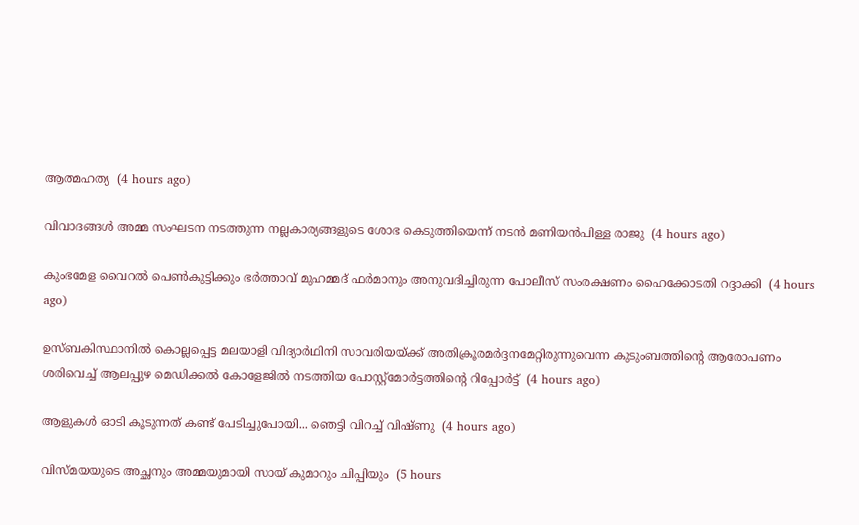ആത്മഹത്യ  (4 hours ago)

വിവാദങ്ങള്‍ അമ്മ സംഘടന നടത്തുന്ന നല്ലകാര്യങ്ങളുടെ ശോഭ കെടുത്തിയെന്ന് നടന്‍ മണിയന്‍പിള്ള രാജു  (4 hours ago)

കുംഭമേള വൈറല്‍ പെണ്‍കുട്ടിക്കും ഭര്‍ത്താവ് മുഹമ്മദ് ഫര്‍മാനും അനുവദിച്ചിരുന്ന പോലീസ് സംരക്ഷണം ഹൈക്കോടതി റദ്ദാക്കി  (4 hours ago)

ഉസ്ബകിസ്ഥാനിൽ കൊല്ലപ്പെട്ട മലയാളി വിദ്യാർഥിനി സാവരിയയ്ക്ക് അതിക്രൂരമർദ്ദനമേറ്റിരുന്നുവെന്ന കുടുംബത്തിന്റെ ആരോപണം ശരിവെച്ച് ആലപ്പുഴ മെഡിക്കൽ കോളേജിൽ നടത്തിയ പോസ്റ്റ്മോർട്ടത്തിന്റെ റിപ്പോർട്ട്  (4 hours ago)

ആളുകൾ ഓടി കൂടുന്നത് കണ്ട് പേടിച്ചുപോയി... ഞെട്ടി വിറച്ച് വിഷ്ണു  (4 hours ago)

വിസ്മയയുടെ അച്ഛനും അമ്മയുമായി സായ് കുമാറും ചിപ്പിയും  (5 hours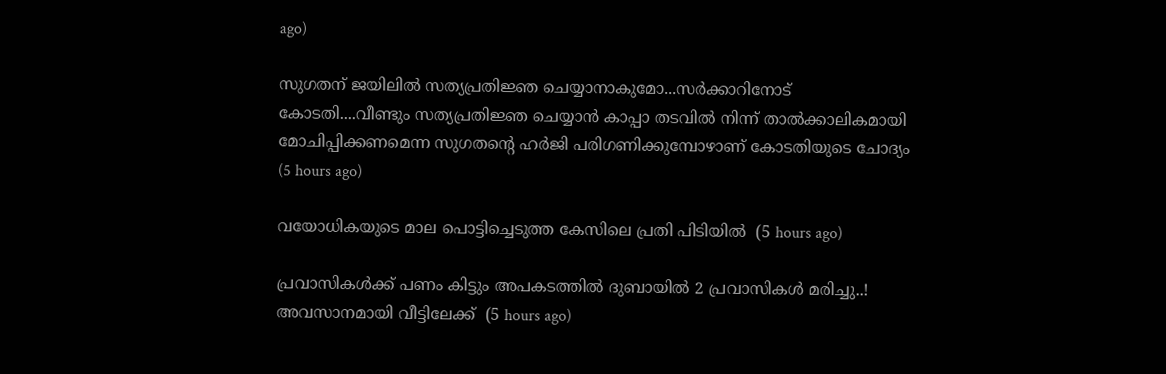ago)

സുഗതന് ജയിലിൽ സത്യപ്രതിജ്ഞ ചെയ്യാനാകുമോ...സർക്കാറിനോട് കോടതി....വീണ്ടും സത്യപ്രതിജ്ഞ ചെയ്യാൻ കാപ്പാ തടവിൽ നിന്ന് താൽക്കാലികമായി മോചിപ്പിക്കണമെന്ന സുഗതന്‍റെ ഹർജി പരിഗണിക്കുമ്പോഴാണ് കോടതിയുടെ ചോദ്യം  (5 hours ago)

വയോധികയുടെ മാല പൊട്ടിച്ചെടുത്ത കേസിലെ പ്രതി പിടിയില്‍  (5 hours ago)

പ്രവാസികൾക്ക് പണം കിട്ടും അപകടത്തിൽ ദുബായിൽ 2 പ്രവാസികൾ മരിച്ചു..! അവസാനമായി വീട്ടിലേക്ക്  (5 hours ago)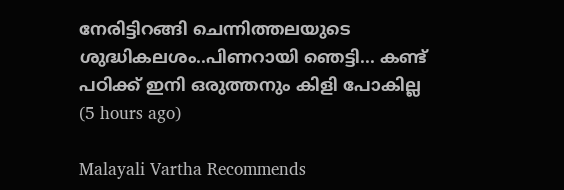നേരിട്ടിറങ്ങി ചെന്നിത്തലയുടെ ശുദ്ധികലശം..പിണറായി ഞെട്ടി... കണ്ട് പഠിക്ക് ഇനി ഒരുത്തനും കിളി പോകില്ല  (5 hours ago)

Malayali Vartha Recommends